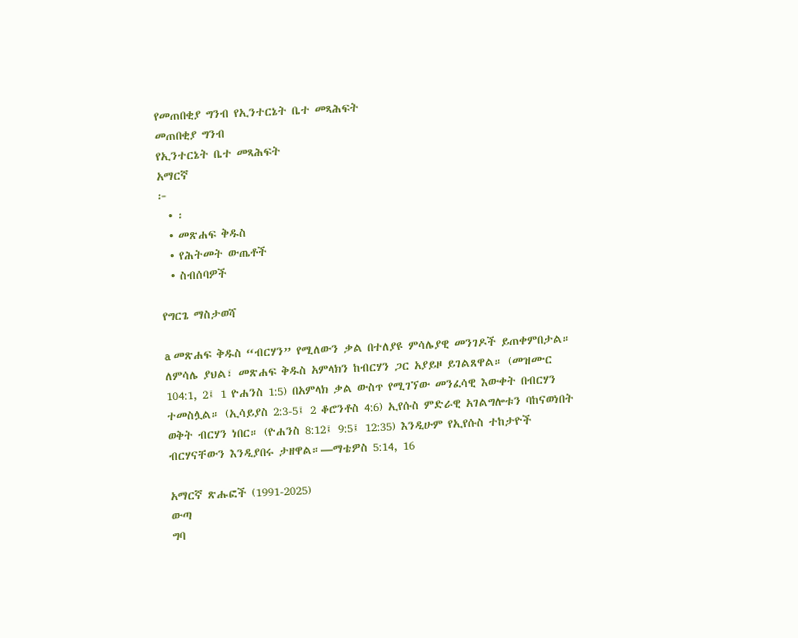የመጠበቂያ ግንብ የኢንተርኔት ቤተ መጻሕፍት
መጠበቂያ ግንብ
የኢንተርኔት ቤተ መጻሕፍት
አማርኛ
፦
  • ፡
  • መጽሐፍ ቅዱስ
  • የሕትመት ውጤቶች
  • ስብሰባዎች

የግርጌ ማስታወሻ

a መጽሐፍ ቅዱስ “ብርሃን” የሚለውን ቃል በተለያዩ ምሳሌያዊ መንገዶች ይጠቀምበታል። ለምሳሌ ያህል፣ መጽሐፍ ቅዱስ አምላክን ከብርሃን ጋር አያይዞ ይገልጸዋል። (መዝሙር 104:1, 2፤ 1 ዮሐንስ 1:5) በአምላክ ቃል ውስጥ የሚገኘው መንፈሳዊ እውቀት በብርሃን ተመስሏል። (ኢሳይያስ 2:3-5፤ 2 ቆሮንቶስ 4:6) ኢየሱስ ምድራዊ አገልግሎቱን ባከናወነበት ወቅት ብርሃን ነበር። (ዮሐንስ 8:12፤ 9:5፤ 12:35) እንዲሁም የኢየሱስ ተከታዮች ብርሃናቸውን እንዲያበሩ ታዘዋል።—ማቴዎስ 5:14, 16

አማርኛ ጽሑፎች (1991-2025)
ውጣ
ግባ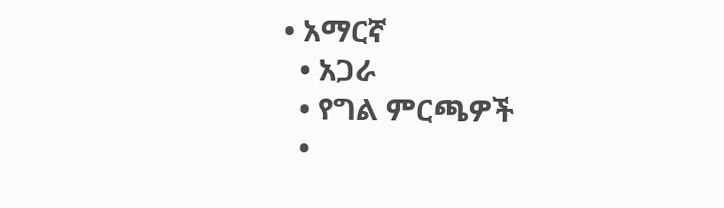• አማርኛ
  • አጋራ
  • የግል ምርጫዎች
  •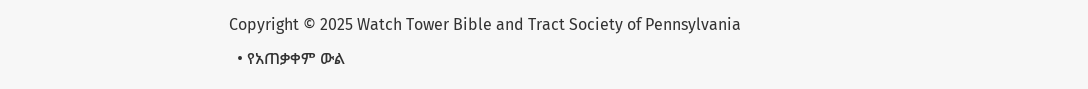Copyright © 2025 Watch Tower Bible and Tract Society of Pennsylvania
  • የአጠቃቀም ውል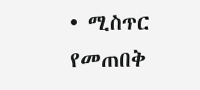• ሚስጥር የመጠበቅ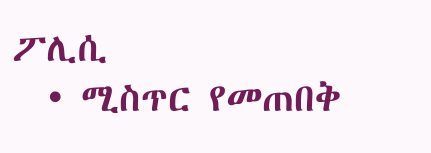ፖሊሲ
  • ሚስጥር የመጠበቅ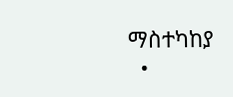ማስተካከያ
  •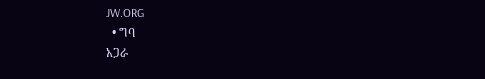JW.ORG
  • ግባ
አጋራ